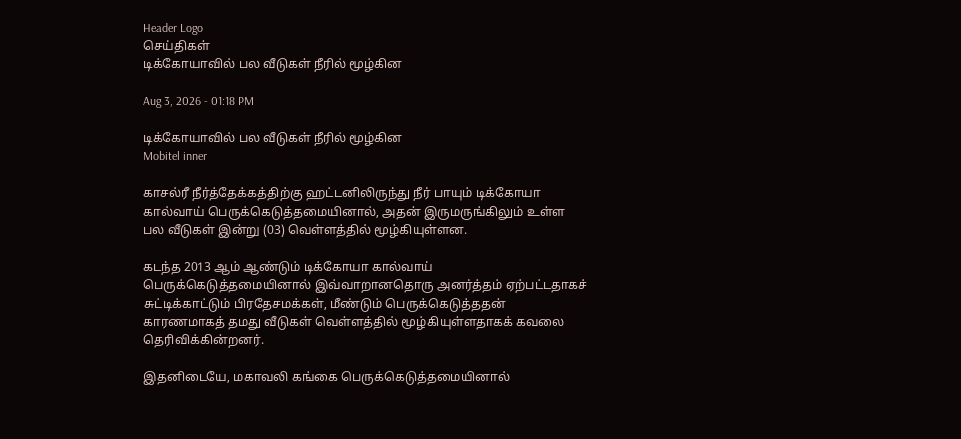Header Logo
செய்திகள்
டிக்கோயாவில் பல வீடுகள் நீரில் மூழ்கின

Aug 3, 2026 - 01:18 PM

டிக்கோயாவில் பல வீடுகள் நீரில் மூழ்கின
Mobitel inner

காசல்ரீ நீர்த்தேக்கத்திற்கு ஹட்டனிலிருந்து நீர் பாயும் டிக்கோயா கால்வாய் பெருக்கெடுத்தமையினால், அதன் இருமருங்கிலும் உள்ள பல வீடுகள் இன்று (03) வெள்ளத்தில் மூழ்கியுள்ளன.

கடந்த 2013 ஆம் ஆண்டும் டிக்கோயா கால்வாய் பெருக்கெடுத்தமையினால் இவ்வாறானதொரு அனர்த்தம் ஏற்பட்டதாகச் சுட்டிக்காட்டும் பிரதேசமக்கள், மீண்டும் பெருக்கெடுத்ததன் காரணமாகத் தமது வீடுகள் வெள்ளத்தில் மூழ்கியுள்ளதாகக் கவலை தெரிவிக்கின்றனர்.

இதனிடையே, மகாவலி கங்கை பெருக்கெடுத்தமையினால்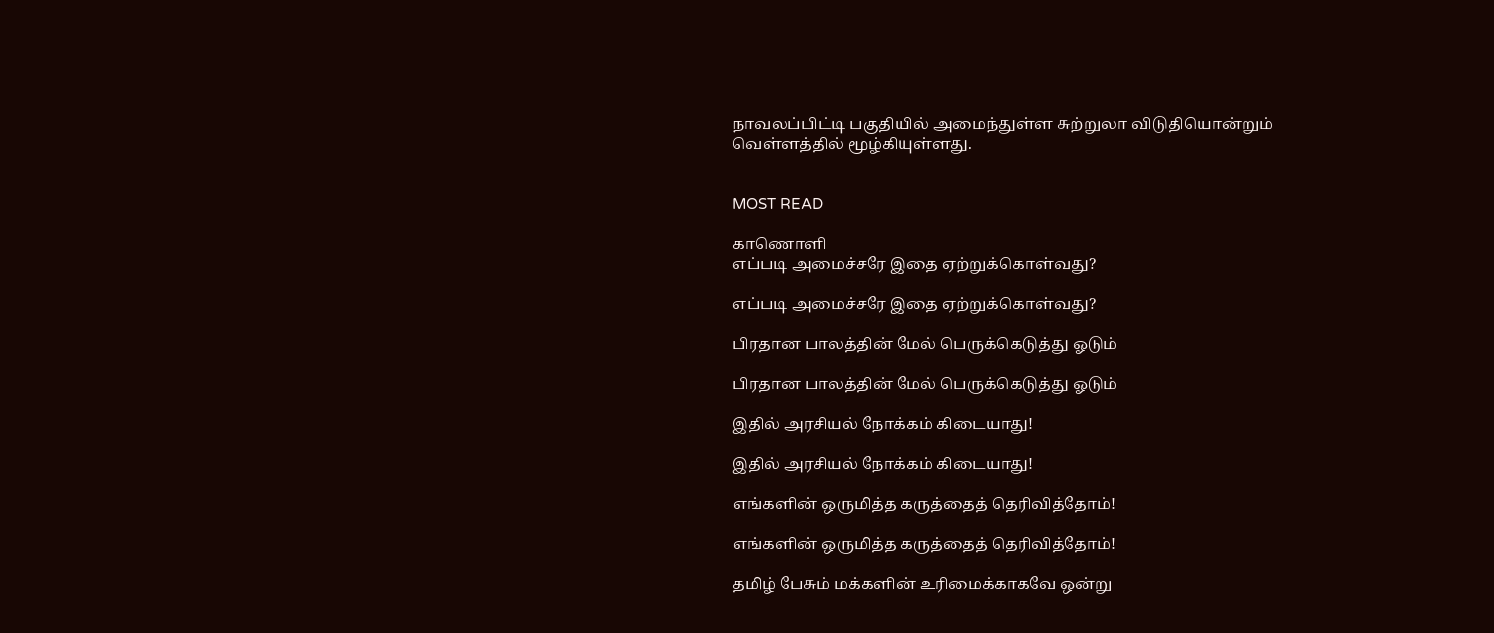நாவலப்பிட்டி பகுதியில் அமைந்துள்ள சுற்றுலா விடுதியொன்றும் வெள்ளத்தில் மூழ்கியுள்ளது.


MOST READ

காணொளி
எப்படி அமைச்சரே இதை ஏற்றுக்கொள்வது?

எப்படி அமைச்சரே இதை ஏற்றுக்கொள்வது?

பிரதான பாலத்தின் மேல் பெருக்கெடுத்து ஓடும்

பிரதான பாலத்தின் மேல் பெருக்கெடுத்து ஓடும்

இதில் அரசியல் நோக்கம் கிடையாது!

இதில் அரசியல் நோக்கம் கிடையாது!

எங்களின் ஒருமித்த கருத்தைத் தெரிவித்தோம்!

எங்களின் ஒருமித்த கருத்தைத் தெரிவித்தோம்!

தமிழ் பேசும் மக்களின் உரிமைக்காகவே ஒன்று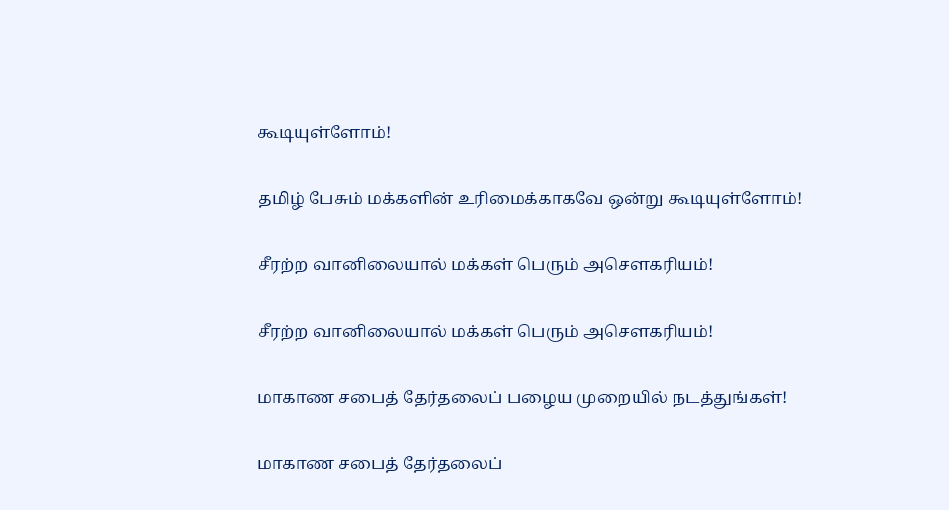கூடியுள்ளோம்!

தமிழ் பேசும் மக்களின் உரிமைக்காகவே ஒன்று கூடியுள்ளோம்!

சீரற்ற வானிலையால் மக்கள் பெரும் அசௌகரியம்!

சீரற்ற வானிலையால் மக்கள் பெரும் அசௌகரியம்!

மாகாண சபைத் தேர்தலைப் பழைய முறையில் நடத்துங்கள்!

மாகாண சபைத் தேர்தலைப்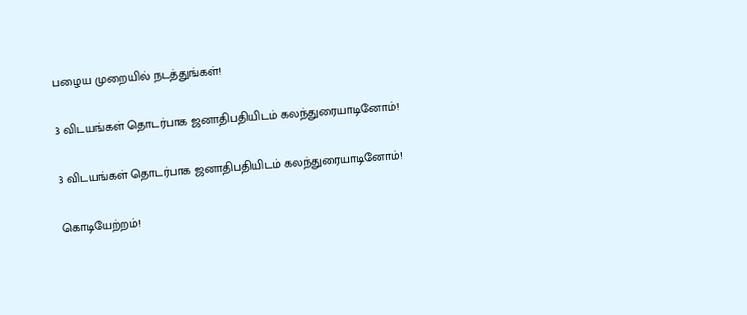பழைய முறையில் நடத்துங்கள்!

3 விடயங்கள் தொடர்பாக ஜனாதிபதியிடம் கலந்துரையாடினோம்!

3 விடயங்கள் தொடர்பாக ஜனாதிபதியிடம் கலந்துரையாடினோம்!

கொடியேற்றம்!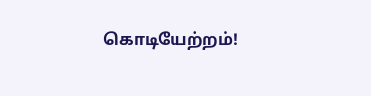கொடியேற்றம்!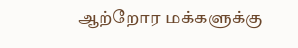ஆற்றோர மக்களுக்கு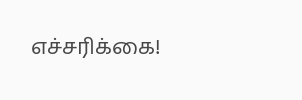எச்சரிக்கை!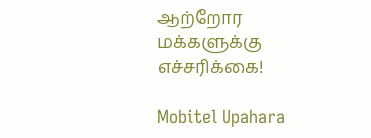ஆற்றோர மக்களுக்கு எச்சரிக்கை!

Mobitel Upahara